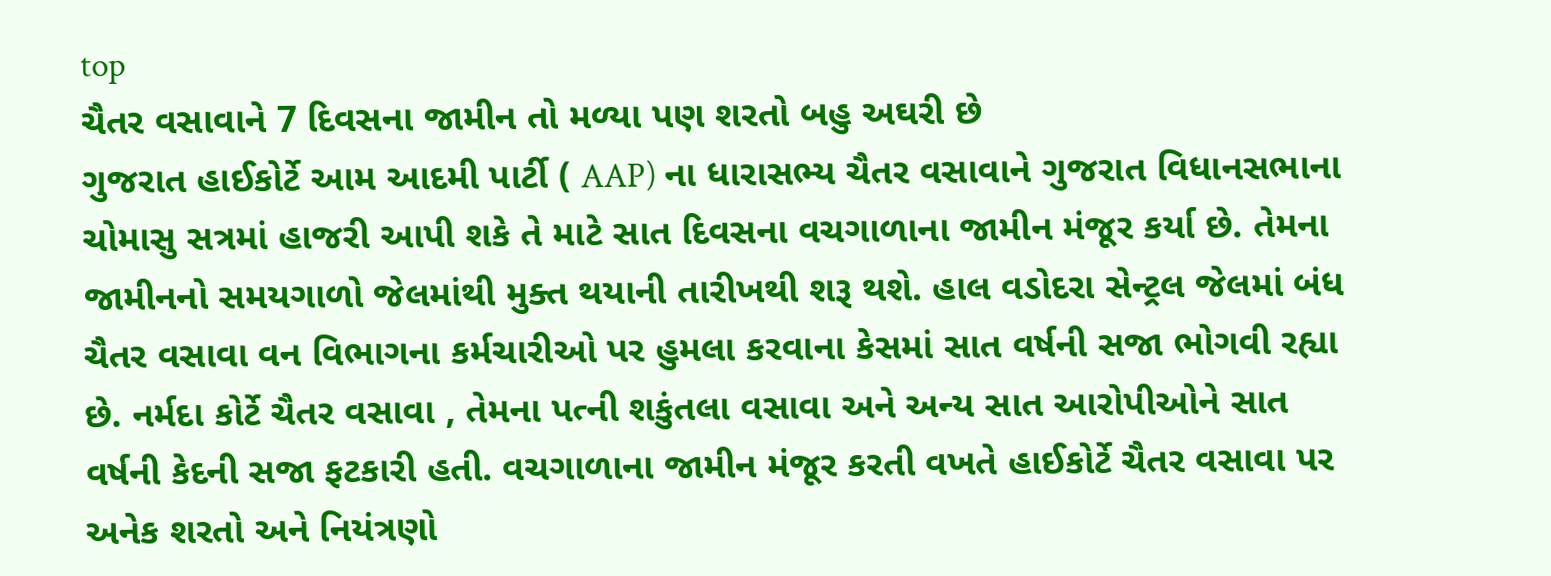top
ચૈતર વસાવાને 7 દિવસના જામીન તો મળ્યા પણ શરતો બહુ અઘરી છે
ગુજરાત હાઈકોર્ટે આમ આદમી પાર્ટી ( AAP) ના ધારાસભ્ય ચૈતર વસાવાને ગુજરાત વિધાનસભાના ચોમાસુ સત્રમાં હાજરી આપી શકે તે માટે સાત દિવસના વચગાળાના જામીન મંજૂર કર્યા છે. તેમના જામીનનો સમયગાળો જેલમાંથી મુક્ત થયાની તારીખથી શરૂ થશે. હાલ વડોદરા સેન્ટ્રલ જેલમાં બંધ ચૈતર વસાવા વન વિભાગના કર્મચારીઓ પર હુમલા કરવાના કેસમાં સાત વર્ષની સજા ભોગવી રહ્યા છે. નર્મદા કોર્ટે ચૈતર વસાવા , તેમના પત્ની શકુંતલા વસાવા અને અન્ય સાત આરોપીઓને સાત વર્ષની કેદની સજા ફટકારી હતી. વચગાળાના જામીન મંજૂર કરતી વખતે હાઈકોર્ટે ચૈતર વસાવા પર અનેક શરતો અને નિયંત્રણો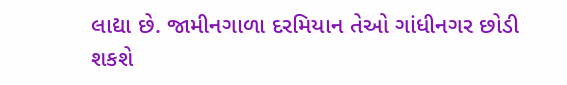લાદ્યા છે. જામીનગાળા દરમિયાન તેઓ ગાંધીનગર છોડી શકશે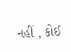નહીં , કોઈ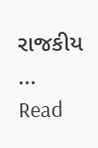રાજકીય ...
Read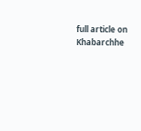full article on Khabarchhe